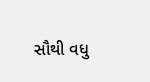સૌથી વધુ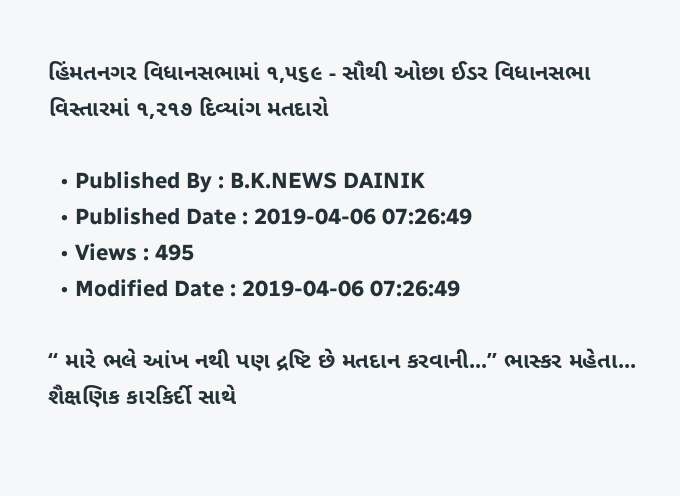હિંમતનગર વિધાનસભામાં ૧,૫૬૯ - સૌથી ઓછા ઈડર વિધાનસભા વિસ્તારમાં ૧,૨૧૭ દિવ્યાંગ મતદારો

  • Published By : B.K.NEWS DAINIK
  • Published Date : 2019-04-06 07:26:49
  • Views : 495
  • Modified Date : 2019-04-06 07:26:49

“ મારે ભલે આંખ નથી પણ દ્રષ્ટિ છે મતદાન કરવાની...” ભાસ્કર મહેતા... શૈક્ષણિક કારકિર્દી સાથે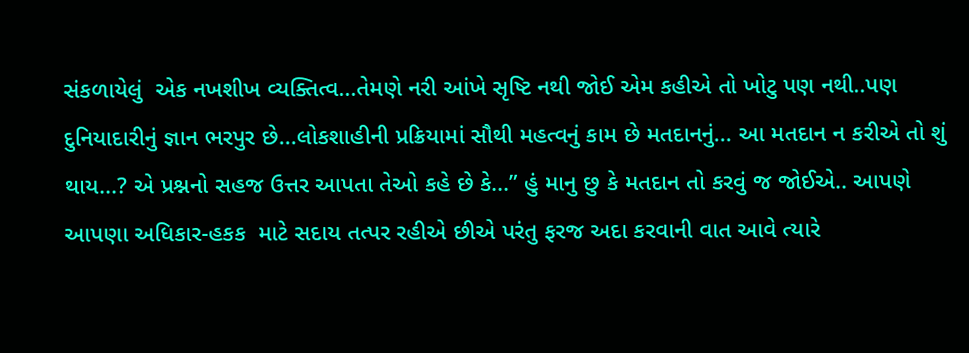સંકળાયેલું  એક નખશીખ વ્યક્તિત્વ...તેમણે નરી આંખે સૃષ્ટિ નથી જોઈ એમ કહીએ તો ખોટુ પણ નથી..પણ દુનિયાદારીનું જ્ઞાન ભરપુર છે...લોકશાહીની પ્રક્રિયામાં સૌથી મહત્વનું કામ છે મતદાનનું... આ મતદાન ન કરીએ તો શું થાય...? એ પ્રશ્નનો સહજ ઉત્તર આપતા તેઓ કહે છે કે...” હું માનુ છુ કે મતદાન તો કરવું જ જોઈએ.. આપણે આપણા અધિકાર-હકક  માટે સદાય તત્પર રહીએ છીએ પરંતુ ફરજ અદા કરવાની વાત આવે ત્યારે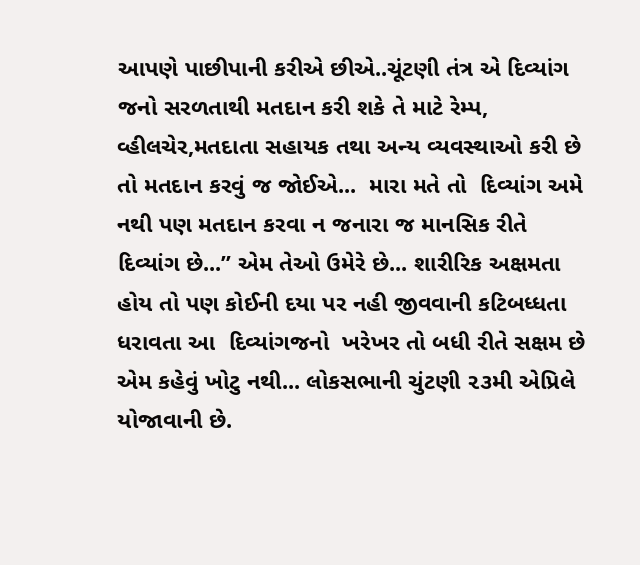આપણે પાછીપાની કરીએ છીએ..ચૂંટણી તંત્ર એ દિવ્યાંગ જનો સરળતાથી મતદાન કરી શકે તે માટે રેમ્પ, વ્હીલચેર,મતદાતા સહાયક તથા અન્ય વ્યવસ્થાઓ કરી છે તો મતદાન કરવું જ જોઈએ...  મારા મતે તો  દિવ્યાંગ અમે નથી પણ મતદાન કરવા ન જનારા જ માનસિક રીતે દિવ્યાંગ છે...” એમ તેઓ ઉમેરે છે... શારીરિક અક્ષમતા હોય તો પણ કોઈની દયા પર નહી જીવવાની કટિબધ્ધતા ધરાવતા આ  દિવ્યાંગજનો  ખરેખર તો બધી રીતે સક્ષમ છે એમ કહેવું ખોટુ નથી... લોકસભાની ચુંટણી ૨૩મી એપ્રિલે યોજાવાની છે.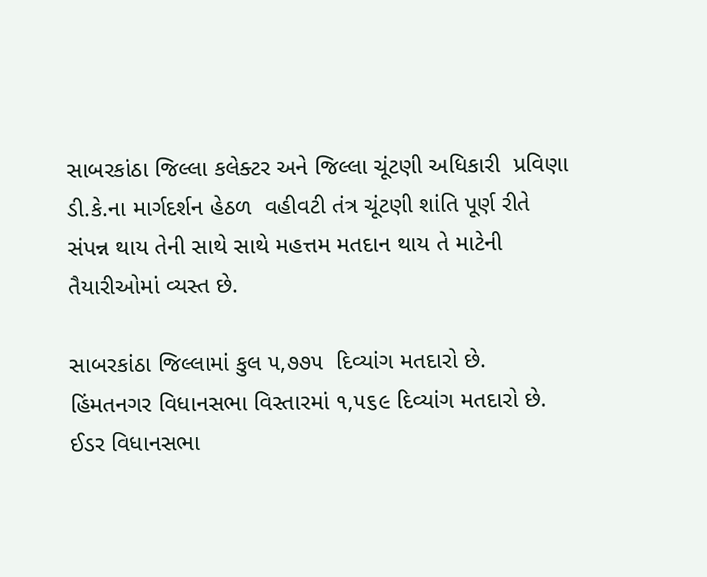સાબરકાંઠા જિલ્લા કલેક્ટર અને જિલ્લા ચૂંટણી અધિકારી  પ્રવિણા ડી.કે.ના માર્ગદર્શન હેઠળ  વહીવટી તંત્ર ચૂંટણી શાંતિ પૂર્ણ રીતે સંપન્ન થાય તેની સાથે સાથે મહત્તમ મતદાન થાય તે માટેની તૈયારીઓમાં વ્યસ્ત છે.

સાબરકાંઠા જિલ્લામાં કુલ ૫,૭૭૫  દિવ્યાંગ મતદારો છે. હિંમતનગર વિધાનસભા વિસ્તારમાં ૧,૫૬૯ દિવ્યાંગ મતદારો છે.   ઈડર વિધાનસભા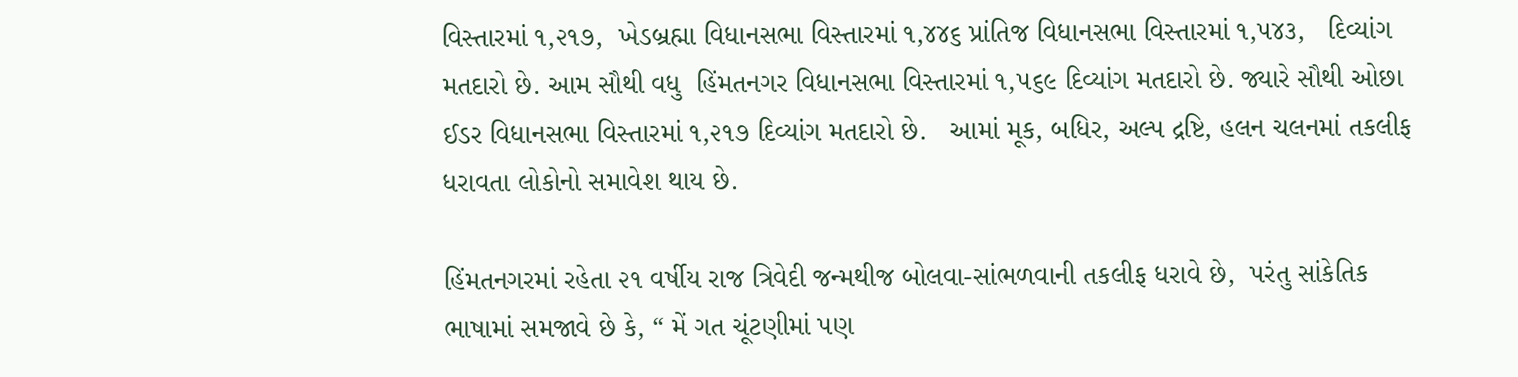વિસ્તારમાં ૧,૨૧૭,  ખેડબ્રહ્મા વિધાનસભા વિસ્તારમાં ૧,૪૪૬ પ્રાંતિજ વિધાનસભા વિસ્તારમાં ૧,૫૪૩,   દિવ્યાંગ મતદારો છે. આમ સૌથી વધુ  હિંમતનગર વિધાનસભા વિસ્તારમાં ૧,૫૬૯ દિવ્યાંગ મતદારો છે. જ્યારે સૌથી ઓછા ઈડર વિધાનસભા વિસ્તારમાં ૧,૨૧૭ દિવ્યાંગ મતદારો છે.   આમાં મૂક, બધિર, અલ્પ દ્રષ્ટિ, હલન ચલનમાં તકલીફ ધરાવતા લોકોનો સમાવેશ થાય છે.

હિંમતનગરમાં રહેતા ૨૧ વર્ષીય રાજ ત્રિવેદી જન્મથીજ બોલવા-સાંભળવાની તકલીફ ધરાવે છે,  પરંતુ સાંકેતિક ભાષામાં સમજાવે છે કે, “ મેં ગત ચૂંટણીમાં પણ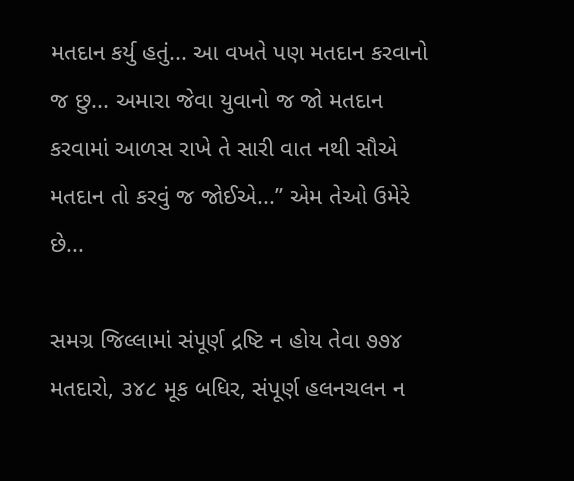મતદાન કર્યુ હતું... આ વખતે પણ મતદાન કરવાનો જ છુ... અમારા જેવા યુવાનો જ જો મતદાન કરવામાં આળસ રાખે તે સારી વાત નથી સૌએ મતદાન તો કરવું જ જોઈએ...” એમ તેઓ ઉમેરે છે...

સમગ્ર જિલ્લામાં સંપૂર્ણ દ્રષ્ટિ ન હોય તેવા ૭૭૪ મતદારો, ૩૪૮ મૂક બધિર, સંપૂર્ણ હલનચલન ન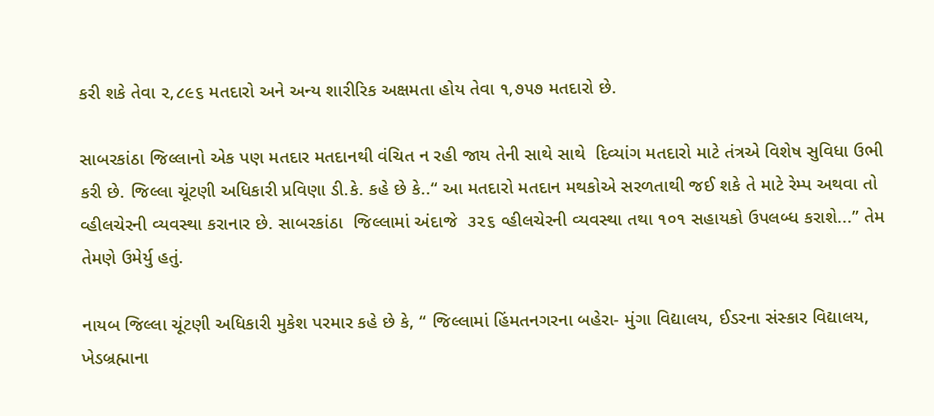કરી શકે તેવા ૨,૮૯૬ મતદારો અને અન્ય શારીરિક અક્ષમતા હોય તેવા ૧,૭૫૭ મતદારો છે.

સાબરકાંઠા જિલ્લાનો એક પણ મતદાર મતદાનથી વંચિત ન રહી જાય તેની સાથે સાથે  દિવ્યાંગ મતદારો માટે તંત્રએ વિશેષ સુવિધા ઉભી કરી છે. જિલ્લા ચૂંટણી અધિકારી પ્રવિણા ડી.કે. કહે છે કે..“ આ મતદારો મતદાન મથકોએ સરળતાથી જઈ શકે તે માટે રેમ્પ અથવા તો વ્હીલચેરની વ્યવસ્થા કરાનાર છે. સાબરકાંઠા  જિલ્લામાં અંદાજે  ૩૨૬ વ્હીલચેરની વ્યવસ્થા તથા ૧૦૧ સહાયકો ઉપલબ્ધ કરાશે...” તેમ તેમણે ઉમેર્યુ હતું.

નાયબ જિલ્લા ચૂંટણી અધિકારી મુકેશ પરમાર કહે છે કે, “ જિલ્લામાં હિંમતનગરના બહેરા- મુંગા વિદ્યાલય, ઈડરના સંસ્કાર વિદ્યાલય, ખેડબ્રહ્માના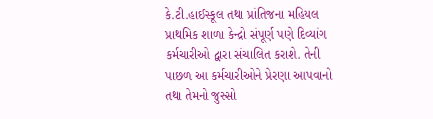કે.ટી.હાઈસ્કૂલ તથા પ્રાંતિજના મહિયલ પ્રાથમિક શાળા કેન્દ્રો સંપૂર્ણ પણે દિવ્યાંગ કર્મચારીઓ દ્વારા સંચાલિત કરાશે. તેની પાછળ આ કર્મચારીઓને પ્રેરણા આપવાનો તથા તેમનો જુસ્સો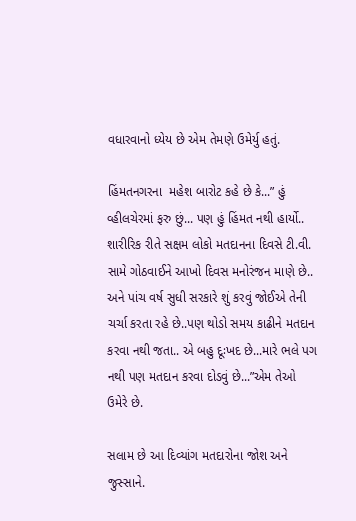વધારવાનો ધ્યેય છે એમ તેમણે ઉમેર્યુ હતું.

હિંમતનગરના  મહેશ બારોટ કહે છે કે...” હું  વ્હીલચેરમાં ફરુ છું... પણ હું હિંમત નથી હાર્યો.. શારીરિક રીતે સક્ષમ લોકો મતદાનના દિવસે ટી.વી. સામે ગોઠવાઈને આખો દિવસ મનોરંજન માણે છે.. અને પાંચ વર્ષ સુધી સરકારે શું કરવું જોઈએ તેની ચર્ચા કરતા રહે છે..પણ થોડો સમય કાઢીને મતદાન કરવા નથી જતા.. એ બહુ દૂઃખદ છે...મારે ભલે પગ નથી પણ મતદાન કરવા દોડવું છે...”એમ તેઓ ઉમેરે છે.

સલામ છે આ દિવ્યાંગ મતદારોના જોશ અને જુસ્સાને.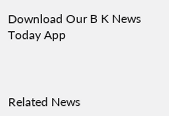Download Our B K News Today App



Related News